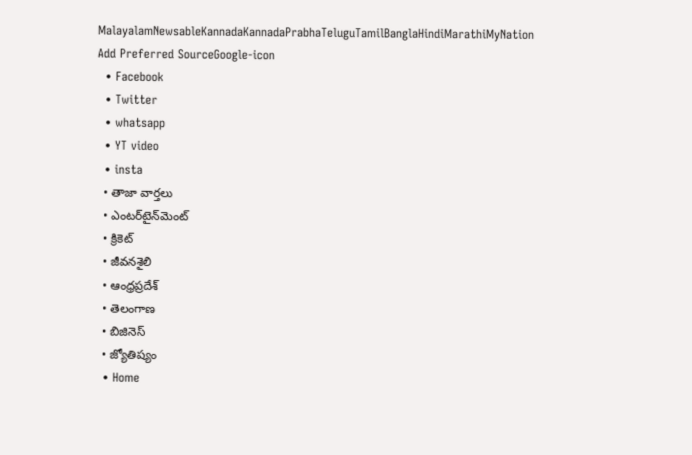MalayalamNewsableKannadaKannadaPrabhaTeluguTamilBanglaHindiMarathiMyNation
Add Preferred SourceGoogle-icon
  • Facebook
  • Twitter
  • whatsapp
  • YT video
  • insta
  • తాజా వార్తలు
  • ఎంటర్‌టైన్‌మెంట్
  • క్రికెట్
  • జీవనశైలి
  • ఆంధ్రప్రదేశ్
  • తెలంగాణ
  • బిజినెస్
  • జ్యోతిష్యం
  • Home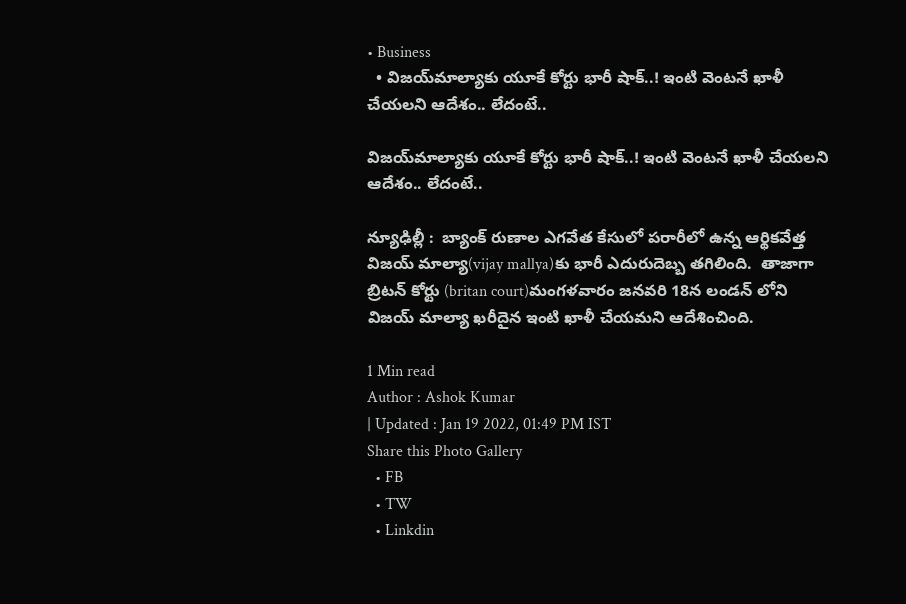• Business
  • విజయ్‌మాల్యాకు యూకే కోర్టు భారీ షాక్‌..! ఇంటి వెంటనే ఖాళీ చేయలని ఆదేశం.. లేదంటే..

విజయ్‌మాల్యాకు యూకే కోర్టు భారీ షాక్‌..! ఇంటి వెంటనే ఖాళీ చేయలని ఆదేశం.. లేదంటే..

న్యూఢిల్లీ :  బ్యాంక్ రుణాల ఎగవేత కేసులో పరారీలో ఉన్న ఆర్థికవేత్త విజయ్ మాల్యా(vijay mallya)కు భారీ ఎదురుదెబ్బ తగిలింది.  తాజాగా బ్రిటన్ కోర్టు (britan court)మంగళవారం జనవరి 18న లండన్ లోని  విజయ్ మాల్యా ఖరీదైన ఇంటి ఖాళీ చేయమని ఆదేశించింది.

1 Min read
Author : Ashok Kumar
| Updated : Jan 19 2022, 01:49 PM IST
Share this Photo Gallery
  • FB
  • TW
  • Linkdin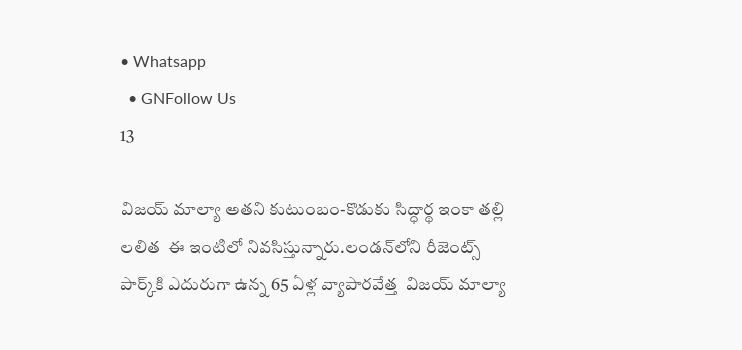• Whatsapp
  • GNFollow Us
13

విజయ్ మాల్యా అతని కుటుంబం-కొడుకు సిద్ధార్థ ఇంకా తల్లి లలిత  ఈ ఇంటిలో నివసిస్తున్నారు.లండన్‌లోని రీజెంట్స్ పార్క్‌కి ఎదురుగా ఉన్న 65 ఏళ్ల వ్యాపారవేత్త  విజయ్ మాల్యా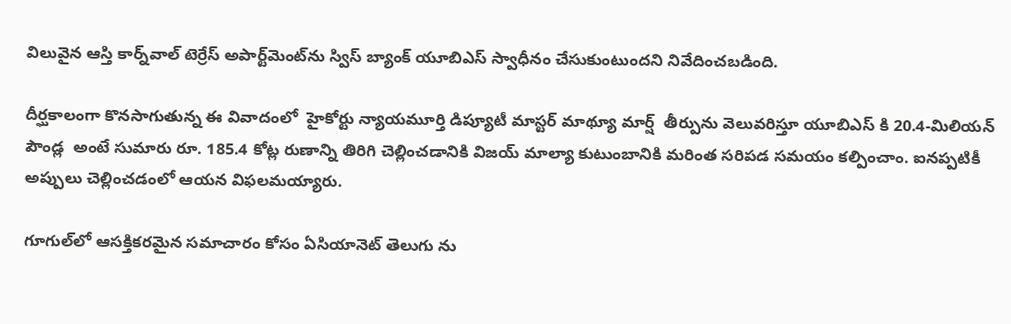విలువైన ఆస్తి కార్న్‌వాల్ టెర్రేస్ అపార్ట్‌మెంట్‌ను స్విస్ బ్యాంక్ యూ‌బి‌ఎస్ స్వాధీనం చేసుకుంటుందని నివేదించబడింది.

దీర్ఘకాలంగా కొనసాగుతున్న ఈ‌ వివాదంలో  హైకోర్టు న్యాయమూర్తి డిప్యూటీ మాస్టర్ మాథ్యూ మార్ష్  తీర్పును వెలువరిస్తూ యూ‌బి‌ఎస్ కి 20.4-మిలియన్ పౌండ్ల  అంటే సుమారు రూ. 185.4 కోట్ల రుణాన్ని తిరిగి చెల్లించడానికి విజయ్ మాల్యా కుటుంబానికి మరింత సరిపడ సమయం కల్పించాం. ఐనప్పటికీ అప్పులు చెల్లించడంలో ఆయన విఫలమయ్యారు.

గూగుల్‌లో ఆసక్తికరమైన సమాచారం కోసం ఏసియానెట్ తెలుగు ను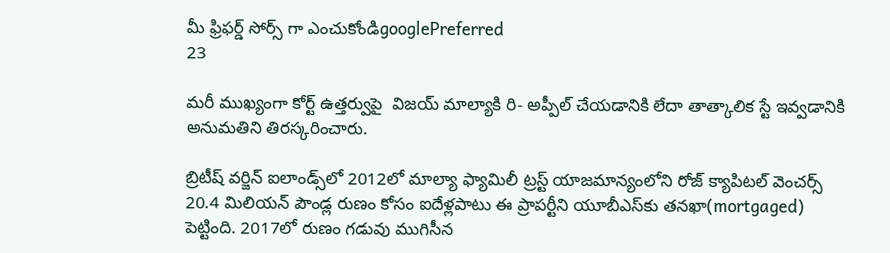మీ ఫ్రిఫర్డ్ సోర్స్ గా ఎంచుకోండిgooglePreferred
23

మరీ ముఖ్యంగా కోర్ట్ ఉత్తర్వుపై  విజయ్ మాల్యాకి రి- అప్పీల్ చేయడానికి లేదా తాత్కాలిక స్టే ఇవ్వడానికి అనుమతిని తిరస్కరించారు.

బ్రిటీష్ వర్జిన్ ఐలాండ్స్‌లో 2012లో మాల్యా ఫ్యామిలీ ట్రస్ట్ యాజమాన్యంలోని రోజ్ క్యాపిటల్ వెంచర్స్ 20.4 మిలియన్ పౌండ్ల రుణం కోసం ఐదేళ్లపాటు ఈ ప్రాపర్టీని యూబీఎస్‌కు తనఖా(mortgaged) పెట్టింది. 2017లో రుణం గడువు ముగిసీన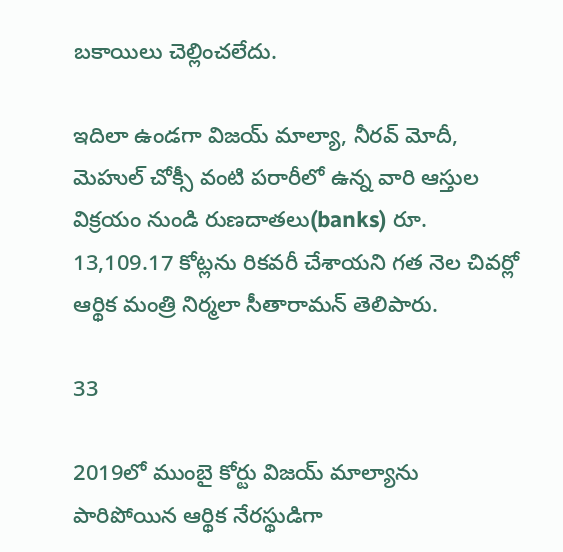బకాయిలు చెల్లించలేదు.

ఇదిలా ఉండగా విజయ్ మాల్యా, నీరవ్ మోదీ, మెహుల్ చోక్సీ వంటి పరారీలో ఉన్న వారి ఆస్తుల విక్రయం నుండి రుణదాతలు(banks) రూ. 13,109.17 కోట్లను రికవరీ చేశాయని గత నెల చివర్లో ఆర్థిక మంత్రి నిర్మలా సీతారామన్ తెలిపారు.

33

2019లో ముంబై కోర్టు విజయ్ మాల్యాను పారిపోయిన ఆర్థిక నేరస్థుడిగా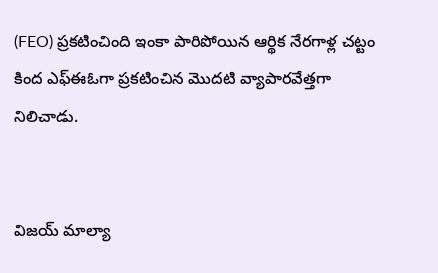(FEO) ప్రకటించింది ఇంకా పారిపోయిన ఆర్థిక నేరగాళ్ల చట్టం కింద ఎఫ్‌ఈ‌ఓగా ప్రకటించిన మొదటి వ్యాపారవేత్తగా నిలిచాడు.


విజయ్ మాల్యా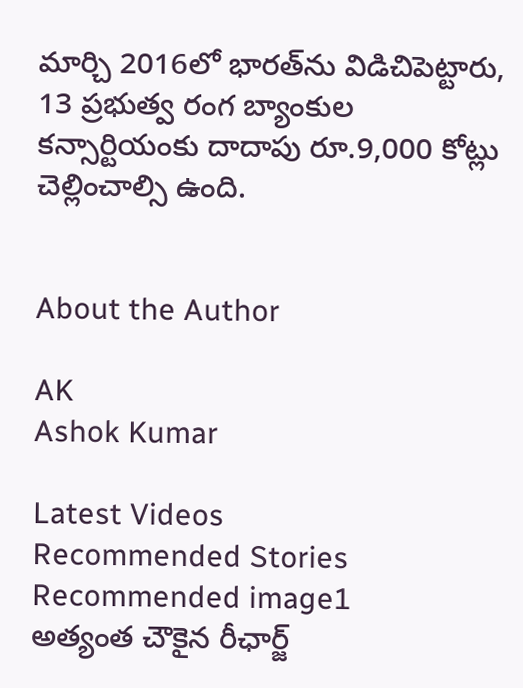మార్చి 2016లో భారత్‌ను విడిచిపెట్టారు, 13 ప్రభుత్వ రంగ బ్యాంకుల కన్సార్టియంకు దాదాపు రూ.9,000 కోట్లు చెల్లించాల్సి ఉంది.


About the Author

AK
Ashok Kumar

Latest Videos
Recommended Stories
Recommended image1
అత్యంత చౌకైన రీఛార్జ్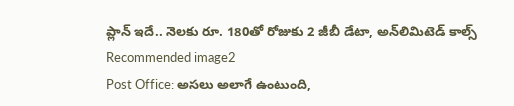ప్లాన్ ఇదే.. నెల‌కు రూ. 180తో రోజుకు 2 జీబీ డేటా, అన్‌లిమిటెడ్ కాల్స్
Recommended image2
Post Office: అస‌లు అలాగే ఉంటుంది,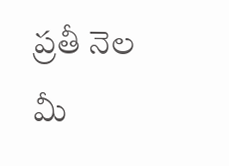ప్ర‌తీ నెల మీ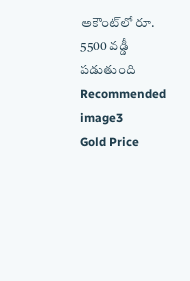అకౌంట్‌లో రూ. 5500 వ‌డ్డీ ప‌డుతుంది
Recommended image3
Gold Price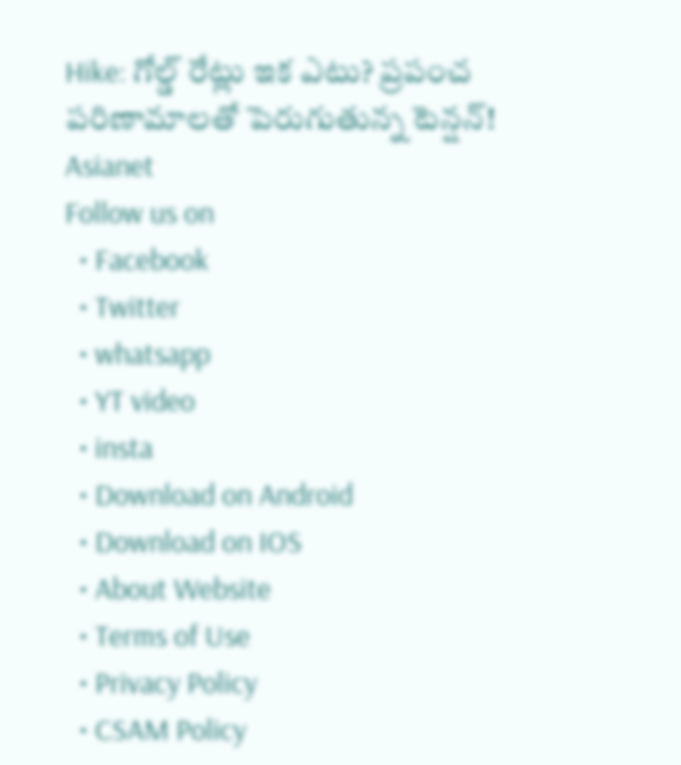Hike: గోల్డ్ రేట్లు ఇక ఎటు? ప్రపంచ పరిణామాలతో పెరుగుతున్న టెన్షన్!
Asianet
Follow us on
  • Facebook
  • Twitter
  • whatsapp
  • YT video
  • insta
  • Download on Android
  • Download on IOS
  • About Website
  • Terms of Use
  • Privacy Policy
  • CSAM Policy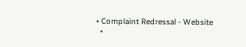• Complaint Redressal - Website
  •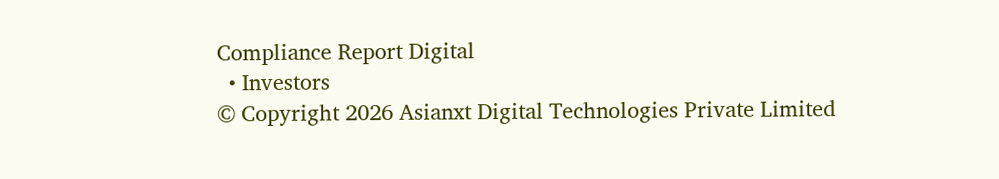Compliance Report Digital
  • Investors
© Copyright 2026 Asianxt Digital Technologies Private Limited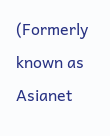(Formerly known as Asianet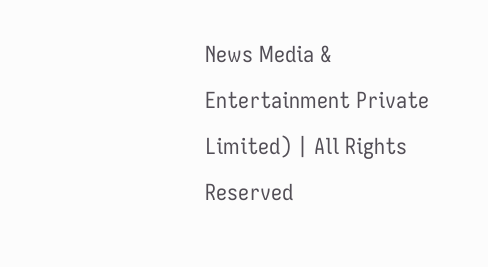News Media & Entertainment Private Limited) | All Rights Reserved